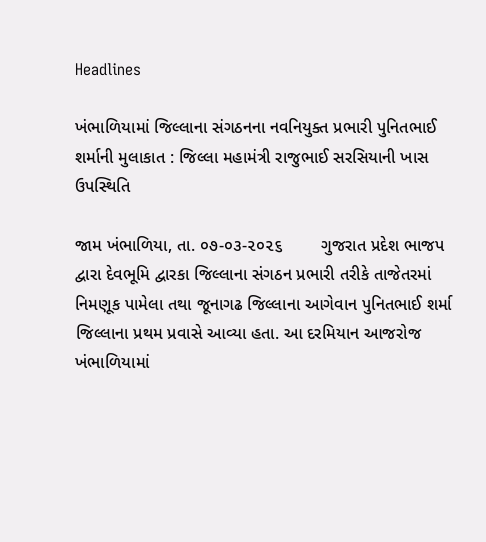Headlines

ખંભાળિયામાં જિલ્લાના સંગઠનના નવનિયુક્ત પ્રભારી પુનિતભાઈ શર્માની મુલાકાત : જિલ્લા મહામંત્રી રાજુભાઈ સરસિયાની ખાસ ઉપસ્થિતિ

જામ ખંભાળિયા, તા. ૦૭-૦૩-૨૦૨૬        ગુજરાત પ્રદેશ ભાજપ દ્વારા દેવભૂમિ દ્વારકા જિલ્લાના સંગઠન પ્રભારી તરીકે તાજેતરમાં નિમણૂક પામેલા તથા જૂનાગઢ જિલ્લાના આગેવાન પુનિતભાઈ શર્મા જિલ્લાના પ્રથમ પ્રવાસે આવ્યા હતા. આ દરમિયાન આજરોજ ખંભાળિયામાં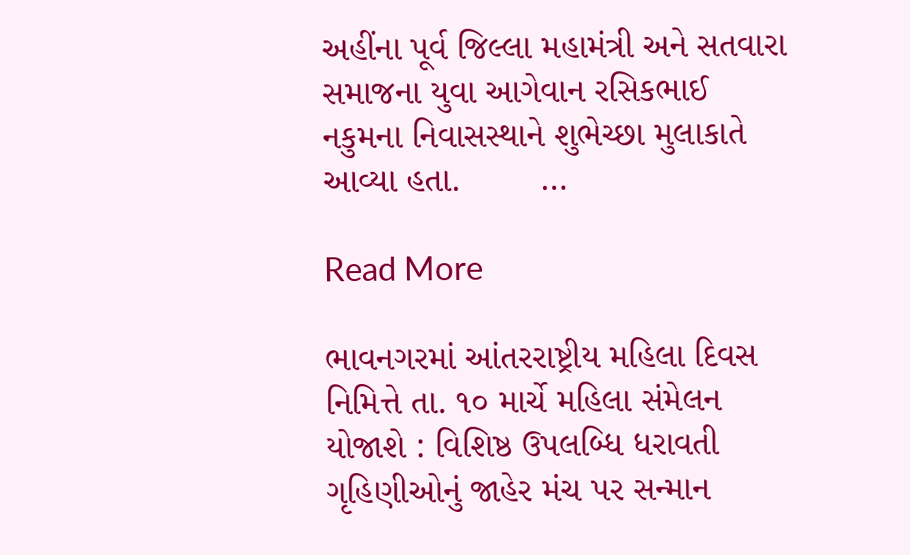અહીંના પૂર્વ જિલ્લા મહામંત્રી અને સતવારા સમાજના યુવા આગેવાન રસિકભાઈ નકુમના નિવાસસ્થાને શુભેચ્છા મુલાકાતે આવ્યા હતા.        …

Read More

ભાવનગરમાં આંતરરાષ્ટ્રીય મહિલા દિવસ નિમિત્તે તા. ૧૦ માર્ચે મહિલા સંમેલન યોજાશે : વિશિષ્ઠ ઉપલબ્ધિ ધરાવતી ગૃહિણીઓનું જાહેર મંચ પર સન્માન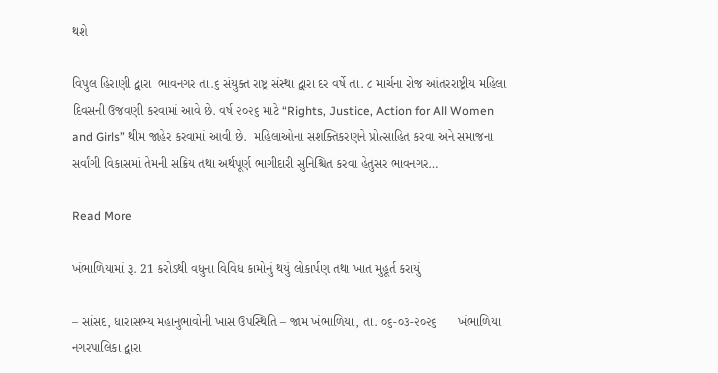થશે

વિપુલ હિરાણી દ્વારા  ભાવનગર તા.૬ સંયુક્ત રાષ્ટ્ર સંસ્થા દ્વારા દર વર્ષે તા. ૮ માર્ચના રોજ આંતરરાષ્ટ્રીય મહિલા દિવસની ઉજવણી કરવામાં આવે છે. વર્ષ ૨૦૨૬ માટે “Rights, Justice, Action for All Women and Girls” થીમ જાહેર કરવામાં આવી છે.  મહિલાઓના સશક્તિકરણને પ્રોત્સાહિત કરવા અને સમાજના સર્વાંગી વિકાસમાં તેમની સક્રિય તથા અર્થપૂર્ણ ભાગીદારી સુનિશ્ચિત કરવા હેતુસર ભાવનગર…

Read More

ખંભાળિયામાં રૂ. 21 કરોડથી વધુના વિવિધ કામોનું થયું લોકાર્પણ તથા ખાત મુહૂર્ત કરાયું

– સાંસદ, ધારાસભ્ય મહાનુભાવોની ખાસ ઉપસ્થિતિ – જામ ખંભાળિયા, તા. ૦૬-૦૩-૨૦૨૬      ખંભાળિયા નગરપાલિકા દ્વારા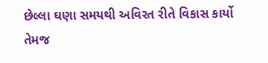છેલ્લા ઘણા સમયથી અવિરત રીતે વિકાસ કાર્યો તેમજ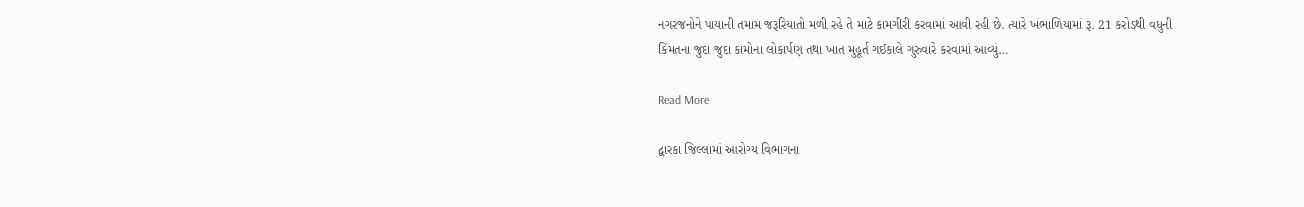નગરજનોને પાયાની તમામ જરૂરિયાતો મળી રહે તે માટે કામગીરી કરવામાં આવી રહી છે. ત્યારે ખંભાળિયામાં રૂ. 21 કરોડથી વધુની કિંમતના જુદા જુદા કામોના લોકાર્પણ તથા ખાત મુહૂર્ત ગઈકાલે ગુરુવારે કરવામાં આવ્યું…

Read More

દ્વારકા જિલ્લામાં આરોગ્ય વિભાગના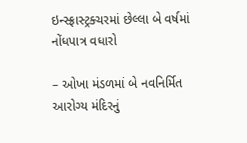ઇન્સ્ફ્રાસ્ટ્રક્ચરમાં છેલ્લા બે વર્ષમાં નોંધપાત્ર વધારો

– ઓખા મંડળમાં બે નવનિર્મિત આરોગ્ય મંદિરનું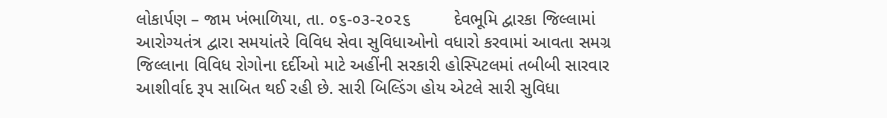લોકાર્પણ – જામ ખંભાળિયા, તા. ૦૬-૦૩-૨૦૨૬         દેવભૂમિ દ્વારકા જિલ્લામાં આરોગ્યતંત્ર દ્વારા સમયાંતરે વિવિધ સેવા સુવિધાઓનો વધારો કરવામાં આવતા સમગ્ર જિલ્લાના વિવિધ રોગોના દર્દીઓ માટે અહીંની સરકારી હોસ્પિટલમાં તબીબી સારવાર આશીર્વાદ રૂપ સાબિત થઈ રહી છે. સારી બિલ્ડિંગ હોય એટલે સારી સુવિધા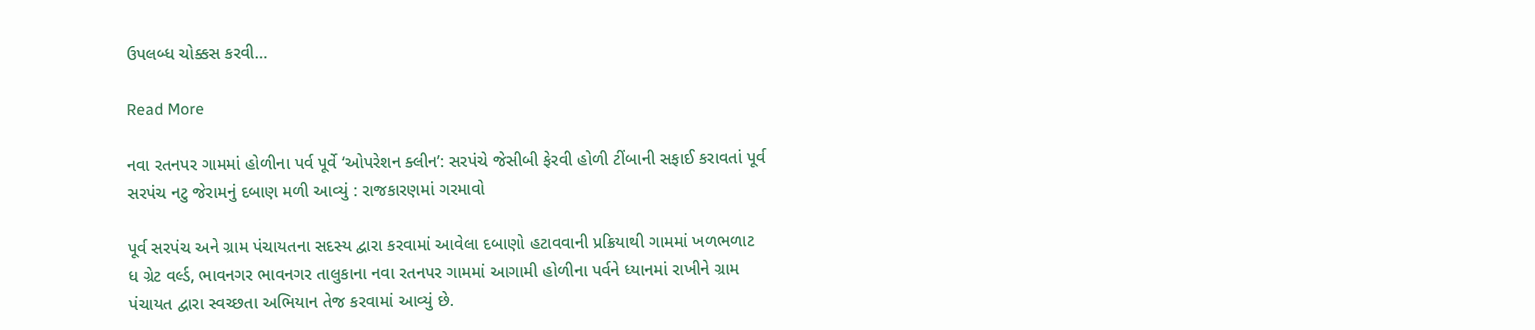ઉપલબ્ધ ચોક્કસ કરવી…

Read More

નવા રતનપર ગામમાં હોળીના પર્વ પૂર્વે ‘ઓપરેશન ક્લીન’: સરપંચે જેસીબી ફેરવી હોળી ટીંબાની સફાઈ કરાવતાં પૂર્વ સરપંચ નટુ જેરામનું દબાણ મળી આવ્યું : રાજકારણમાં ગરમાવો

પૂર્વ સરપંચ અને ગ્રામ પંચાયતના સદસ્ય દ્વારા કરવામાં આવેલા દબાણો હટાવવાની પ્રક્રિયાથી ગામમાં ખળભળાટ  ધ ગ્રેટ વર્લ્ડ, ભાવનગર ભાવનગર તાલુકાના નવા રતનપર ગામમાં આગામી હોળીના પર્વને ધ્યાનમાં રાખીને ગ્રામ પંચાયત દ્વારા સ્વચ્છતા અભિયાન તેજ કરવામાં આવ્યું છે.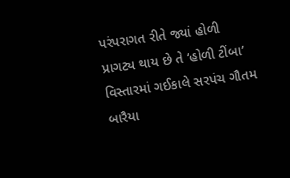પરંપરાગત રીતે જ્યાં હોળી પ્રાગટ્ય થાય છે તે ‘હોળી ટીંબા’ વિસ્તારમાં ગઈકાલે સરપંચ ગૌતમ બારૈયા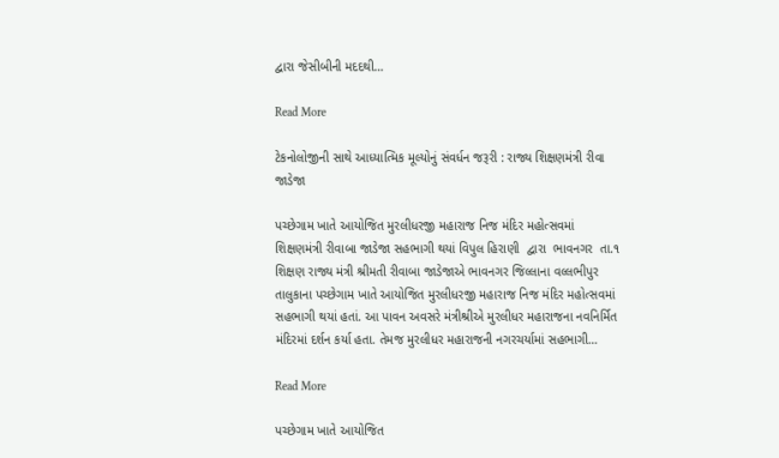દ્વારા જેસીબીની મદદથી…

Read More

ટેકનોલોજીની સાથે આધ્યાત્મિક મૂલ્યોનું સંવર્ધન જરૂરી : રાજ્ય શિક્ષણમંત્રી રીવા જાડેજા

પચ્છેગામ ખાતે આયોજિત મુરલીધરજી મહારાજ નિજ મંદિર મહોત્સવમાં શિક્ષણમંત્રી રીવાબા જાડેજા સહભાગી થયાં વિપુલ હિરાણી  દ્વારા  ભાવનગર  તા.૧ શિક્ષણ રાજ્ય મંત્રી શ્રીમતી રીવાબા જાડેજાએ ભાવનગર જિલ્લાના વલ્લભીપુર તાલુકાના પચ્છેગામ ખાતે આયોજિત મુરલીધરજી મહારાજ નિજ મંદિર મહોત્સવમાં સહભાગી થયાં હતાં. આ પાવન અવસરે મંત્રીશ્રીએ મુરલીધર મહારાજના નવનિર્મિત મંદિરમાં દર્શન કર્યા હતા. તેમજ મુરલીધર મહારાજની નગરચર્યામાં સહભાગી…

Read More

પચ્છેગામ ખાતે આયોજિત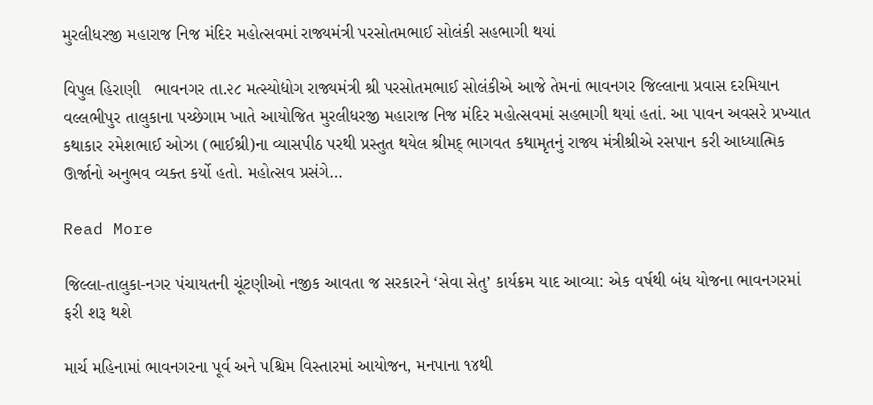મુરલીધરજી મહારાજ નિજ મંદિર મહોત્સવમાં રાજ્યમંત્રી પરસોતમભાઈ સોલંકી સહભાગી થયાં

વિપુલ હિરાણી   ભાવનગર તા.૨૮ મત્સ્યોદ્યોગ રાજ્યમંત્રી શ્રી પરસોતમભાઈ સોલંકીએ આજે તેમનાં ભાવનગર જિલ્લાના પ્રવાસ દરમિયાન વલ્લભીપુર તાલુકાના પચ્છેગામ ખાતે આયોજિત મુરલીધરજી મહારાજ નિજ મંદિર મહોત્સવમાં સહભાગી થયાં હતાં. આ પાવન અવસરે પ્રખ્યાત કથાકાર રમેશભાઈ ઓઝા (ભાઈશ્રી)ના વ્યાસપીઠ પરથી પ્રસ્તુત થયેલ શ્રીમદ્ ભાગવત કથામૃતનું રાજ્ય મંત્રીશ્રીએ રસપાન કરી આધ્યાત્મિક ઊર્જાનો અનુભવ વ્યક્ત કર્યો હતો. મહોત્સવ પ્રસંગે…

Read More

જિલ્લા-તાલુકા-નગર પંચાયતની ચૂંટણીઓ નજીક આવતા જ સરકારને ‘સેવા સેતુ’ કાર્યક્રમ યાદ આવ્યા: એક વર્ષથી બંધ યોજના ભાવનગરમાં ફરી શરૂ થશે

માર્ચ મહિનામાં ભાવનગરના પૂર્વ અને પશ્ચિમ વિસ્તારમાં આયોજન, મનપાના ૧૪થી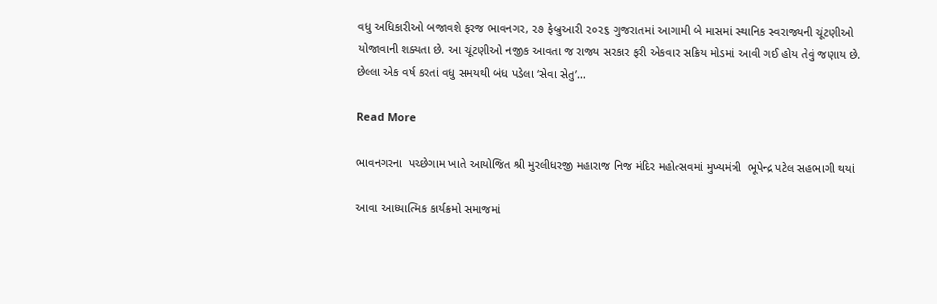વધુ અધિકારીઓ બજાવશે ફરજ ભાવનગર, ૨૭ ફેબ્રુઆરી ૨૦૨૬ ગુજરાતમાં આગામી બે માસમાં સ્થાનિક સ્વરાજ્યની ચૂંટણીઓ યોજાવાની શક્યતા છે. આ ચૂંટણીઓ નજીક આવતા જ રાજ્ય સરકાર ફરી એકવાર સક્રિય મોડમાં આવી ગઈ હોય તેવું જણાય છે. છેલ્લા એક વર્ષ કરતાં વધુ સમયથી બંધ પડેલા ‘સેવા સેતુ’…

Read More

ભાવનગરના  પચ્છેગામ ખાતે આયોજિત શ્રી મુરલીધરજી મહારાજ નિજ મંદિર મહોત્સવમાં મુખ્યમંત્રી  ભૂપેન્દ્ર પટેલ સહભાગી થયાં

આવા આધ્યાત્મિક કાર્યક્રમો સમાજમાં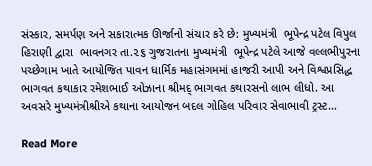સંસ્કાર, સમર્પણ અને સકારાત્મક ઊર્જાનો સંચાર કરે છે: મુખ્યમંત્રી  ભૂપેન્દ્ર પટેલ વિપુલ હિરાણી દ્વારા  ભાવનગર તા.૨૬ ગુજરાતના મુખ્યમંત્રી  ભૂપેન્દ્ર પટેલે આજે વલ્લભીપુરના પચ્છેગામ ખાતે આયોજિત પાવન ધાર્મિક મહાસંગમમાં હાજરી આપી અને વિશ્વપ્રસિદ્ધ ભાગવત કથાકાર રમેશભાઈ ઓઝાના શ્રીમદ્ ભાગવત કથારસનો લાભ લીધો. આ અવસરે મુખ્યમંત્રીશ્રીએ કથાના આયોજન બદલ ગોહિલ પરિવાર સેવાભાવી ટ્રસ્ટ…

Read More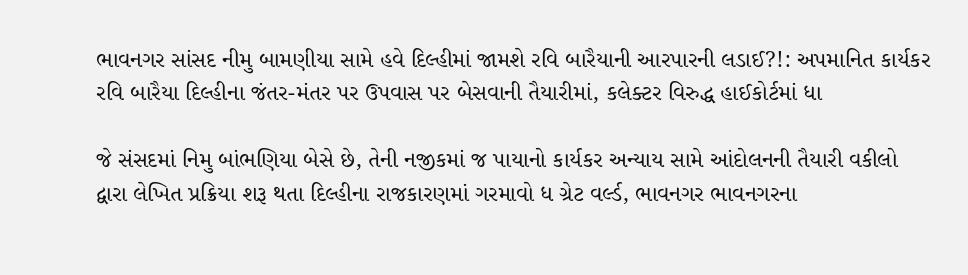ભાવનગર સાંસદ નીમુ બામણીયા સામે હવે દિલ્હીમાં જામશે રવિ બારૈયાની આરપારની લડાઈ?!: અપમાનિત કાર્યકર રવિ બારૈયા દિલ્હીના જંતર-મંતર પર ઉપવાસ પર બેસવાની તૈયારીમાં, કલેક્ટર વિરુદ્ધ હાઈકોર્ટમાં ધા

જે સંસદમાં નિમુ બાંભણિયા બેસે છે, તેની નજીકમાં જ પાયાનો કાર્યકર અન્યાય સામે આંદોલનની તૈયારી વકીલો દ્વારા લેખિત પ્રક્રિયા શરૂ થતા દિલ્હીના રાજકારણમાં ગરમાવો ધ ગ્રેટ વર્લ્ડ, ભાવનગર ભાવનગરના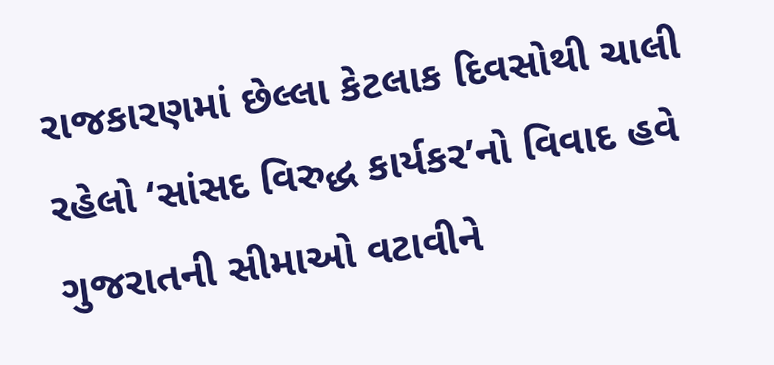રાજકારણમાં છેલ્લા કેટલાક દિવસોથી ચાલી રહેલો ‘સાંસદ વિરુદ્ધ કાર્યકર’નો વિવાદ હવે ગુજરાતની સીમાઓ વટાવીને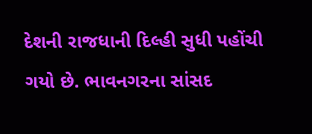દેશની રાજધાની દિલ્હી સુધી પહોંચી ગયો છે. ભાવનગરના સાંસદ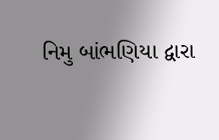નિમુ બાંભણિયા દ્વારા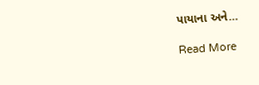પાયાના અને…

Read More